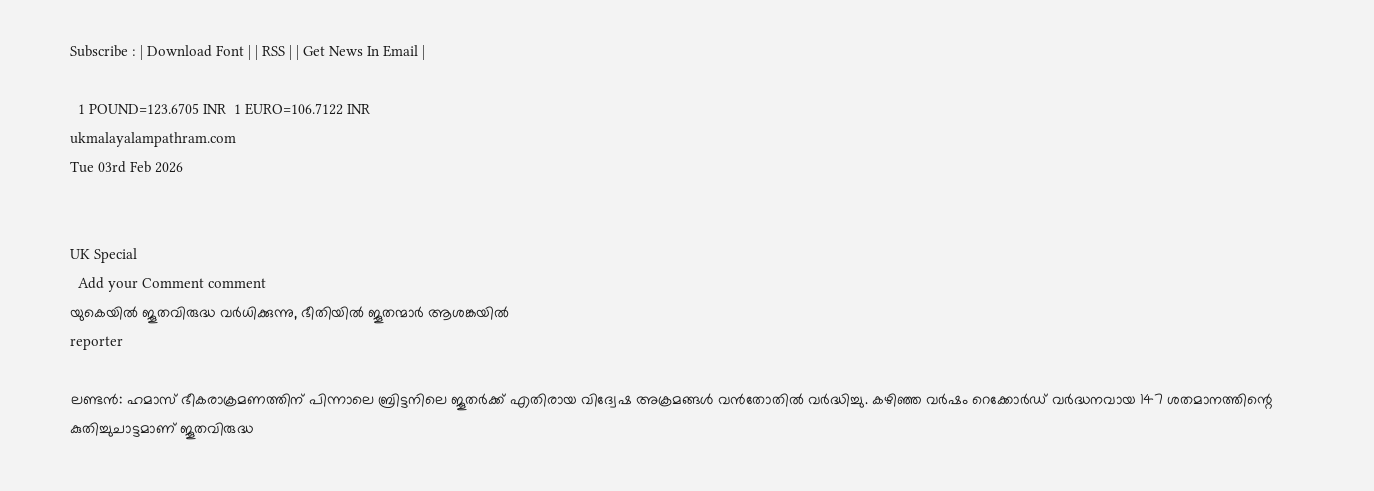Subscribe : | Download Font | | RSS | | Get News In Email |

  1 POUND=123.6705 INR  1 EURO=106.7122 INR
ukmalayalampathram.com
Tue 03rd Feb 2026


UK Special
  Add your Comment comment
യുകെയില്‍ ജൂതവിരുദ്ധ വര്‍ധിക്കുന്നു, ഭീതിയില്‍ ജൂതന്മാര്‍ ആശങ്കയില്‍
reporter

ലണ്ടന്‍: ഹമാസ് ഭീകരാക്രമണത്തിന് പിന്നാലെ ബ്രിട്ടനിലെ ജൂതര്‍ക്ക് എതിരായ വിദ്വേഷ അക്രമങ്ങള്‍ വന്‍തോതില്‍ വര്‍ദ്ധിച്ചു. കഴിഞ്ഞ വര്‍ഷം റെക്കോര്‍ഡ് വര്‍ദ്ധനവായ 147 ശതമാനത്തിന്റെ കുതിച്ചുചാട്ടമാണ് ജൂതവിരുദ്ധ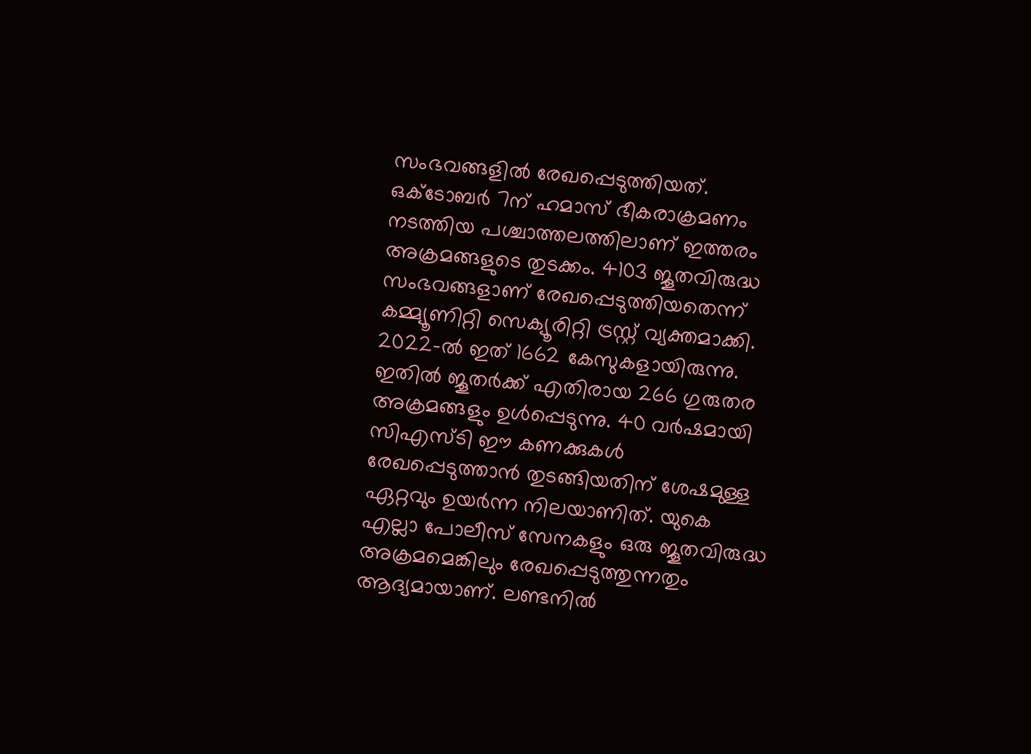സംഭവങ്ങളില്‍ രേഖപ്പെടുത്തിയത്. ഒക്ടോബര്‍ 7ന് ഹമാസ് ഭീകരാക്രമണം നടത്തിയ പശ്ചാത്തലത്തിലാണ് ഇത്തരം അക്രമങ്ങളുടെ തുടക്കം. 4103 ജൂതവിരുദ്ധ സംഭവങ്ങളാണ് രേഖപ്പെടുത്തിയതെന്ന് കമ്മ്യൂണിറ്റി സെക്യൂരിറ്റി ട്രസ്റ്റ് വ്യക്തമാക്കി. 2022-ല്‍ ഇത് 1662 കേസുകളായിരുന്നു. ഇതില്‍ ജൂതര്‍ക്ക് എതിരായ 266 ഗുരുതര അക്രമങ്ങളും ഉള്‍പ്പെടുന്നു. 40 വര്‍ഷമായി സിഎസ്ടി ഈ കണക്കുകള്‍ രേഖപ്പെടുത്താന്‍ തുടങ്ങിയതിന് ശേഷമുള്ള ഏറ്റവും ഉയര്‍ന്ന നിലയാണിത്. യുകെ എല്ലാ പോലീസ് സേനകളും ഒരു ജൂതവിരുദ്ധ അക്രമമെങ്കിലും രേഖപ്പെടുത്തുന്നതും ആദ്യമായാണ്. ലണ്ടനില്‍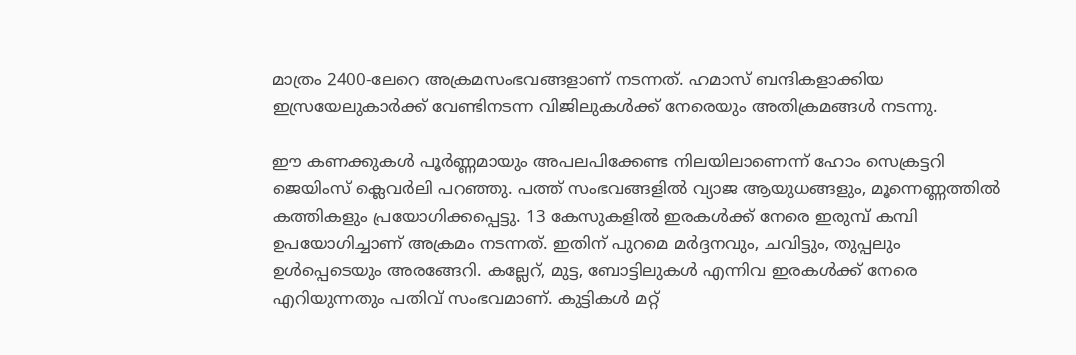മാത്രം 2400-ലേറെ അക്രമസംഭവങ്ങളാണ് നടന്നത്. ഹമാസ് ബന്ദികളാക്കിയ ഇസ്രയേലുകാര്‍ക്ക് വേണ്ടിനടന്ന വിജിലുകള്‍ക്ക് നേരെയും അതിക്രമങ്ങള്‍ നടന്നു.

ഈ കണക്കുകള്‍ പൂര്‍ണ്ണമായും അപലപിക്കേണ്ട നിലയിലാണെന്ന് ഹോം സെക്രട്ടറി ജെയിംസ് ക്ലെവര്‍ലി പറഞ്ഞു. പത്ത് സംഭവങ്ങളില്‍ വ്യാജ ആയുധങ്ങളും, മൂന്നെണ്ണത്തില്‍ കത്തികളും പ്രയോഗിക്കപ്പെട്ടു. 13 കേസുകളില്‍ ഇരകള്‍ക്ക് നേരെ ഇരുമ്പ് കമ്പി ഉപയോഗിച്ചാണ് അക്രമം നടന്നത്. ഇതിന് പുറമെ മര്‍ദ്ദനവും, ചവിട്ടും, തുപ്പലും ഉള്‍പ്പെടെയും അരങ്ങേറി. കല്ലേറ്, മുട്ട, ബോട്ടിലുകള്‍ എന്നിവ ഇരകള്‍ക്ക് നേരെ എറിയുന്നതും പതിവ് സംഭവമാണ്. കുട്ടികള്‍ മറ്റ്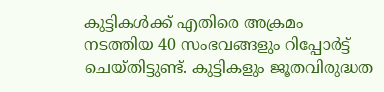കുട്ടികള്‍ക്ക് എതിരെ അക്രമം നടത്തിയ 40 സംഭവങ്ങളും റിപ്പോര്‍ട്ട് ചെയ്തിട്ടുണ്ട്. കുട്ടികളും ജൂതവിരുദ്ധത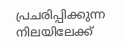പ്രചരിപ്പിക്കുന്ന നിലയിലേക്ക്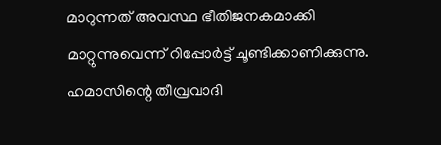മാറുന്നത് അവസ്ഥ ഭീതിജനകമാക്കി മാറ്റുന്നുവെന്ന് റിപ്പോര്‍ട്ട് ചൂണ്ടിക്കാണിക്കുന്നു. ഹമാസിന്റെ തീവ്രവാദി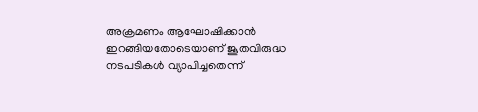അക്രമണം ആഘോഷിക്കാന്‍ ഇറങ്ങിയതോടെയാണ് ജൂതവിരുദ്ധ നടപടികള്‍ വ്യാപിച്ചതെന്ന്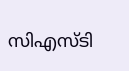സിഎസ്ടി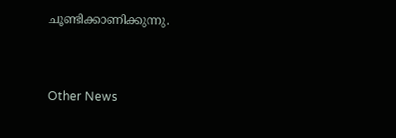ചൂണ്ടിക്കാണിക്കുന്നു.


Other News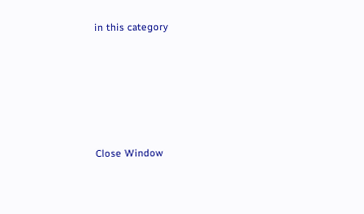in this category








Close Window